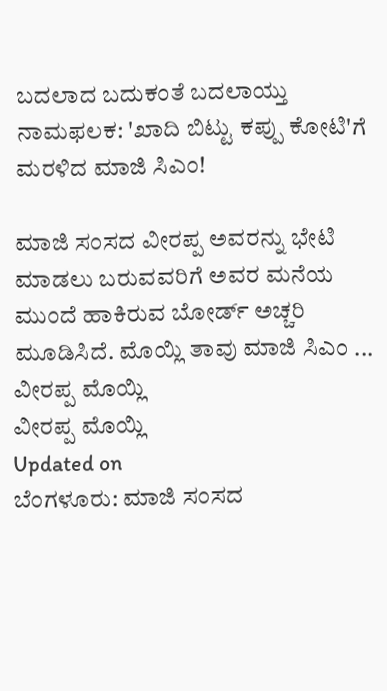ಬದಲಾದ ಬದುಕಂತೆ ಬದಲಾಯ್ತು ನಾಮಫಲಕ: 'ಖಾದಿ ಬಿಟ್ಟು ಕಪ್ಪು ಕೋಟಿ'ಗೆ ಮರಳಿದ ಮಾಜಿ ಸಿಎಂ!

ಮಾಜಿ ಸಂಸದ ವೀರಪ್ಪ ಅವರನ್ನು ಭೇಟಿ ಮಾಡಲು ಬರುವವರಿಗೆ ಅವರ ಮನೆಯ ಮುಂದೆ ಹಾಕಿರುವ ಬೋರ್ಡ್ ಅಚ್ಚರಿ ಮೂಡಿಸಿದೆ. ಮೊಯ್ಲಿ ತಾವು ಮಾಜಿ ಸಿಎಂ ...
ವೀರಪ್ಪ ಮೊಯ್ಲಿ
ವೀರಪ್ಪ ಮೊಯ್ಲಿ
Updated on
ಬೆಂಗಳೂರು: ಮಾಜಿ ಸಂಸದ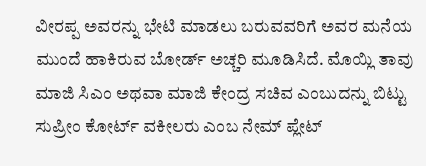ವೀರಪ್ಪ ಅವರನ್ನು ಭೇಟಿ ಮಾಡಲು ಬರುವವರಿಗೆ ಅವರ ಮನೆಯ ಮುಂದೆ ಹಾಕಿರುವ ಬೋರ್ಡ್ ಅಚ್ಚರಿ ಮೂಡಿಸಿದೆ. ಮೊಯ್ಲಿ ತಾವು  ಮಾಜಿ ಸಿಎಂ ಅಥವಾ ಮಾಜಿ ಕೇಂದ್ರ ಸಚಿವ ಎಂಬುದನ್ನು ಬಿಟ್ಟು ಸುಪ್ರೀಂ ಕೋರ್ಟ್ ವಕೀಲರು ಎಂಬ ನೇಮ್ ಪ್ಲೇಟ್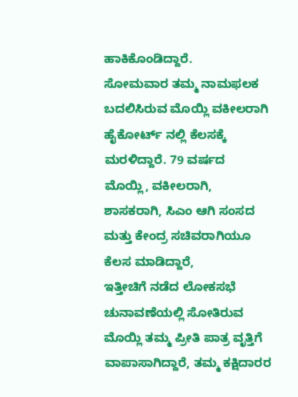ಹಾಕಿಕೊಂಡಿದ್ದಾರೆ.
ಸೋಮವಾರ ತಮ್ಮ ನಾಮಫಲಕ ಬದಲಿಸಿರುವ ಮೊಯ್ಲಿ ವಕೀಲರಾಗಿ ಹೈಕೋರ್ಟ್ ನಲ್ಲಿ ಕೆಲಸಕ್ಕೆ ಮರಳಿದ್ದಾರೆ. 79 ವರ್ಷದ ಮೊಯ್ಲಿ, ವಕೀಲರಾಗಿ, ಶಾಸಕರಾಗಿ, ಸಿಎಂ ಆಗಿ ಸಂಸದ ಮತ್ತು ಕೇಂದ್ರ ಸಚಿವರಾಗಿಯೂ ಕೆಲಸ ಮಾಡಿದ್ದಾರೆ,
ಇತ್ತೀಚಿಗೆ ನಡೆದ ಲೋಕಸಭೆ ಚುನಾವಣೆಯಲ್ಲಿ ಸೋತಿರುವ ಮೊಯ್ಲಿ ತಮ್ಮ ಪ್ರೀತಿ ಪಾತ್ರ ವೃತ್ತಿಗೆ ವಾಪಾಸಾಗಿದ್ದಾರೆ, ತಮ್ಮ ಕಕ್ಷಿದಾರರ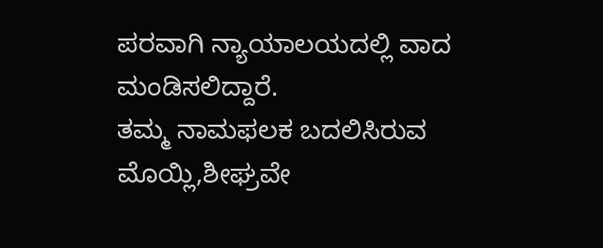ಪರವಾಗಿ ನ್ಯಾಯಾಲಯದಲ್ಲಿ ವಾದ ಮಂಡಿಸಲಿದ್ದಾರೆ.
ತಮ್ಮ ನಾಮಫಲಕ ಬದಲಿಸಿರುವ ಮೊಯ್ಲಿ,ಶೀಘ್ರವೇ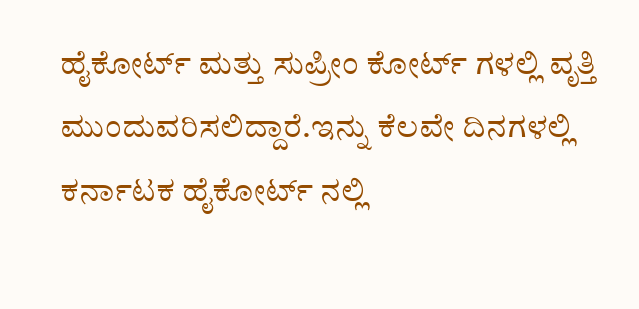ಹೈಕೋರ್ಟ್ ಮತ್ತು ಸುಪ್ರೀಂ ಕೋರ್ಟ್ ಗಳಲ್ಲಿ ವೃತ್ತಿ ಮುಂದುವರಿಸಲಿದ್ದಾರೆ.ಇನ್ನು ಕೆಲವೇ ದಿನಗಳಲ್ಲಿ ಕರ್ನಾಟಕ ಹೈಕೋರ್ಟ್ ನಲ್ಲಿ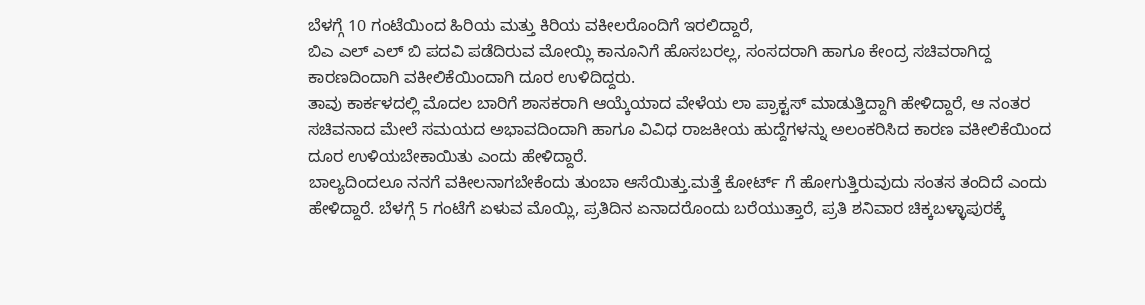ಬೆಳಗ್ಗೆ 10 ಗಂಟೆಯಿಂದ ಹಿರಿಯ ಮತ್ತು ಕಿರಿಯ ವಕೀಲರೊಂದಿಗೆ ಇರಲಿದ್ದಾರೆ,
ಬಿಎ ಎಲ್ ಎಲ್ ಬಿ ಪದವಿ ಪಡೆದಿರುವ ಮೋಯ್ಲಿ ಕಾನೂನಿಗೆ ಹೊಸಬರಲ್ಲ, ಸಂಸದರಾಗಿ ಹಾಗೂ ಕೇಂದ್ರ ಸಚಿವರಾಗಿದ್ದ ಕಾರಣದಿಂದಾಗಿ ವಕೀಲಿಕೆಯಿಂದಾಗಿ ದೂರ ಉಳಿದಿದ್ದರು.
ತಾವು ಕಾರ್ಕಳದಲ್ಲಿ ಮೊದಲ ಬಾರಿಗೆ ಶಾಸಕರಾಗಿ ಆಯ್ಕೆಯಾದ ವೇಳೆಯ ಲಾ ಪ್ರಾಕ್ಟಸ್ ಮಾಡುತ್ತಿದ್ದಾಗಿ ಹೇಳಿದ್ದಾರೆ, ಆ ನಂತರ ಸಚಿವನಾದ ಮೇಲೆ ಸಮಯದ ಅಭಾವದಿಂದಾಗಿ ಹಾಗೂ ವಿವಿಧ ರಾಜಕೀಯ ಹುದ್ದೆಗಳನ್ನು ಅಲಂಕರಿಸಿದ ಕಾರಣ ವಕೀಲಿಕೆಯಿಂದ ದೂರ ಉಳಿಯಬೇಕಾಯಿತು ಎಂದು ಹೇಳಿದ್ದಾರೆ.
ಬಾಲ್ಯದಿಂದಲೂ ನನಗೆ ವಕೀಲನಾಗಬೇಕೆಂದು ತುಂಬಾ ಆಸೆಯಿತ್ತು.ಮತ್ತೆ ಕೋರ್ಟ್ ಗೆ ಹೋಗುತ್ತಿರುವುದು ಸಂತಸ ತಂದಿದೆ ಎಂದು ಹೇಳಿದ್ದಾರೆ. ಬೆಳಗ್ಗೆ 5 ಗಂಟೆಗೆ ಏಳುವ ಮೊಯ್ಲಿ, ಪ್ರತಿದಿನ ಏನಾದರೊಂದು ಬರೆಯುತ್ತಾರೆ, ಪ್ರತಿ ಶನಿವಾರ ಚಿಕ್ಕಬಳ್ಳಾಪುರಕ್ಕೆ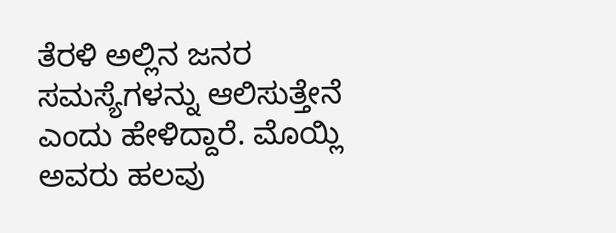ತೆರಳಿ ಅಲ್ಲಿನ ಜನರ ಸಮಸ್ಯೆಗಳನ್ನು ಆಲಿಸುತ್ತೇನೆ ಎಂದು ಹೇಳಿದ್ದಾರೆ. ಮೊಯ್ಲಿ ಅವರು ಹಲವು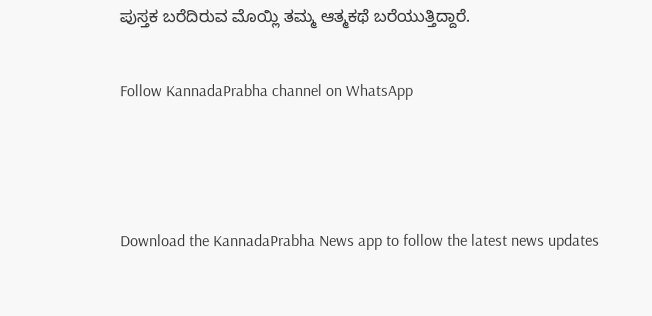ಪುಸ್ತಕ ಬರೆದಿರುವ ಮೊಯ್ಲಿ ತಮ್ಮ ಆತ್ಮಕಥೆ ಬರೆಯುತ್ತಿದ್ದಾರೆ.

Follow KannadaPrabha channel on WhatsApp



Download the KannadaPrabha News app to follow the latest news updates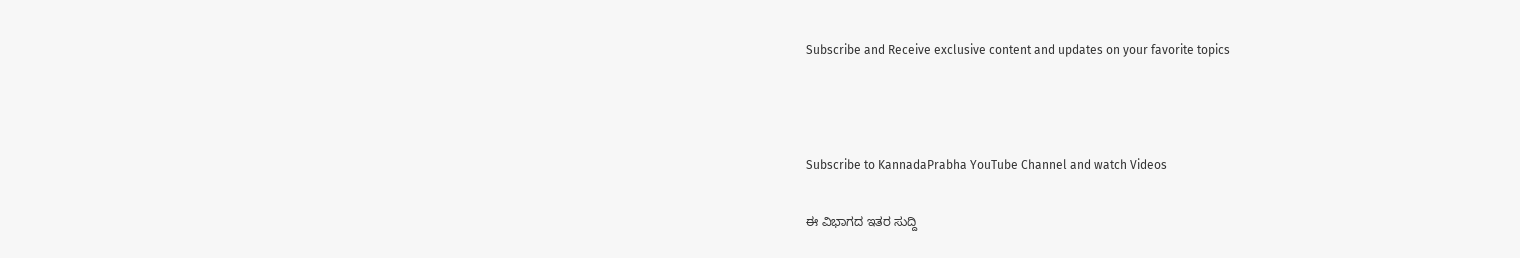Subscribe and Receive exclusive content and updates on your favorite topics



Subscribe to KannadaPrabha YouTube Channel and watch Videos

ಈ ವಿಭಾಗದ ಇತರ ಸುದ್ದಿ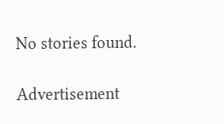No stories found.

Advertisement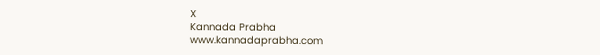X
Kannada Prabha
www.kannadaprabha.com